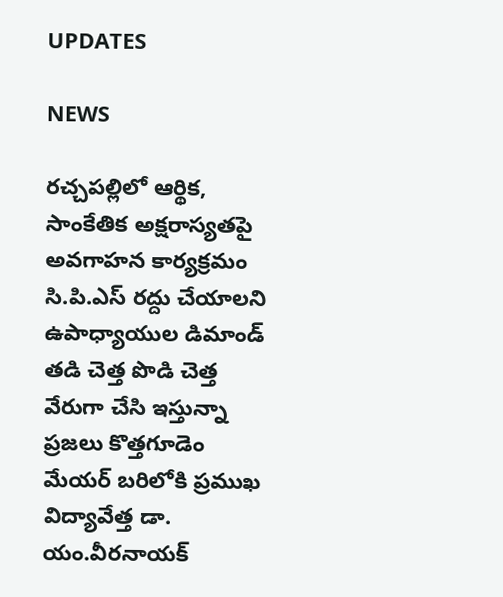UPDATES

NEWS

రచ్చపల్లిలో ఆర్థిక, సాంకేతిక అక్షరాస్యతపై అవగాహన కార్యక్రమం సి.పి.ఎస్ రద్దు చేయాలని ఉపాధ్యాయుల డిమాండ్ తడి చెత్త పొడి చెత్త వేరుగా చేసి ఇస్తున్నా ప్రజలు కొత్తగూడెం మేయర్ బరిలోకి ప్రముఖ విద్యావేత్త డా. యం.వీరనాయక్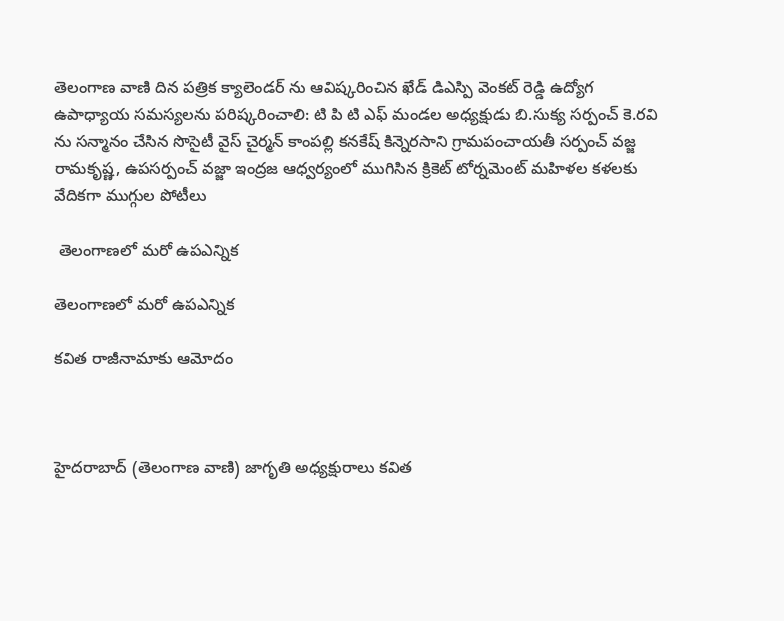తెలంగాణ వాణి దిన పత్రిక క్యాలెండర్ ను ఆవిష్కరించిన ఖేడ్ డిఎస్పి వెంకట్ రెడ్డి ఉద్యోగ ఉపాధ్యాయ సమస్యలను పరిష్కరించాలి: టి పి టి ఎఫ్ మండల అధ్యక్షుడు బి.సుక్య సర్పంచ్ కె.రవి ను సన్మానం చేసిన సొసైటీ వైస్ చైర్మన్ కాంపల్లి కనకేష్‌ కిన్నెరసాని గ్రామపంచాయతీ సర్పంచ్ వజ్జ రామకృష్ణ, ఉపసర్పంచ్ వజ్జా ఇంద్రజ ఆధ్వర్యంలో ముగిసిన క్రికెట్ టోర్నమెంట్ మహిళల కళలకు వేదికగా ముగ్గుల పోటీలు

 తెలంగాణలో మరో ఉపఎన్నిక

తెలంగాణలో మరో ఉపఎన్నిక

కవిత రాజీనామాకు ఆమోదం



హైదరాబాద్ (తెలంగాణ వాణి) జాగృతి అధ్యక్షురాలు కవిత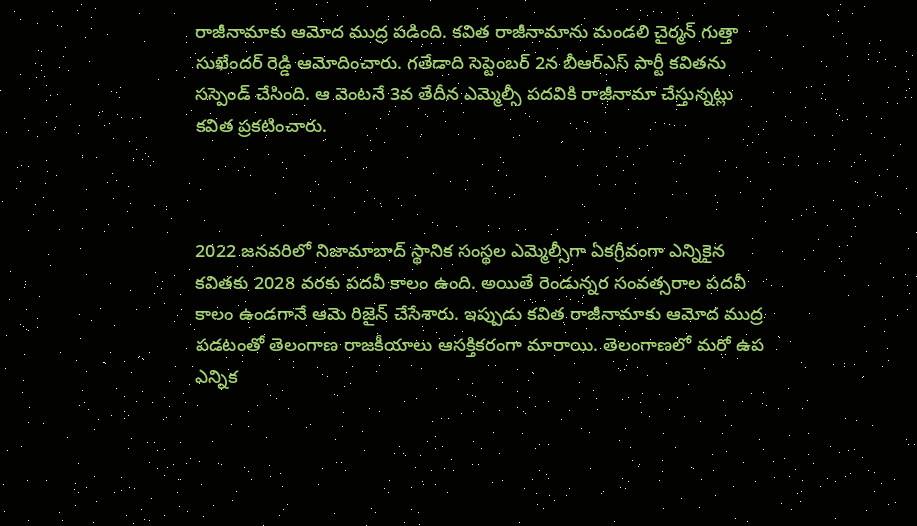రాజీనామాకు ఆమోద ముద్ర పడింది. కవిత రాజీనామాను మండలి చైర్మన్ గుత్తా సుఖేందర్ రెడ్డి ఆమోదించారు. గతేడాది సెప్టెంబర్ 2న బీఆర్ఎస్ పార్టీ కవితను సస్పెండ్ చేసింది. ఆ వెంటనే 3వ తేదీన ఎమ్మెల్సీ పదవికి రాజీనామా చేస్తున్నట్లు కవిత ప్రకటించారు.



2022 జనవరిలో నిజామాబాద్ స్థానిక సంస్థల ఎమ్మెల్సీగా ఏకగ్రీవంగా ఎన్నికైన కవితకు 2028 వరకు పదవీ కాలం ఉంది. అయితే రెండున్నర సంవత్సరాల పదవీ కాలం ఉండగానే ఆమె రిజైన్ చేసేశారు. ఇప్పుడు కవిత రాజీనామాకు ఆమోద ముద్ర పడటంతో తెలంగాణ రాజకీయాలు ఆసక్తికరంగా మారాయి. తెలంగాణలో మరో ఉప ఎన్నిక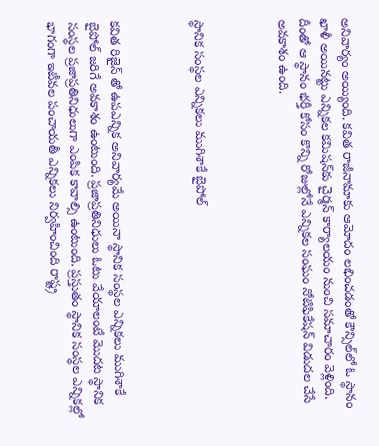అనివార్యం అయ్యింది. కవిత రాజీనామాకు ఆమోదం లభించడంతో కౌన్సిల్‌లో ఓ స్థానం ఖాళీ అయినట్టు ఎన్నికల కమిషన్‌కు చైర్మన్ కార్యాలయం నుంచి సమాచారం వెళ్లింది. దీంతో ఆ స్థానం భర్తీ కోసం కొన్ని రోజుల్లోనే ఎన్నికల సంఘం నోటిఫికేషన్ విడుదల చేసే అవకాశం ఉంది.



స్థానిక సంస్థల ఎన్నికలు ముగిశాకే బైపోల్



కవిత రిజైన్ తో ఉపఎన్నిక అనివార్యమే అయినా స్థానిక సంస్థల ఎన్నికలు ముగిశాకే బైపోల్ జరిగే అవకాశం ఉంటుంది. ప్రజాప్రతినిధులు ఓటు వేయాలంటే మొదట స్థానిక సంస్థల ప్రజాప్రతినిధులుగా ఎంపిక కావాల్సి ఉంటుంది. ప్రస్తుతం స్థానిక సంస్థల ఎన్నికల్లో భాగంగా ఇటీవల పంచాయతీ ఎన్నికలు నిర్వహించింది రాష్ట్ర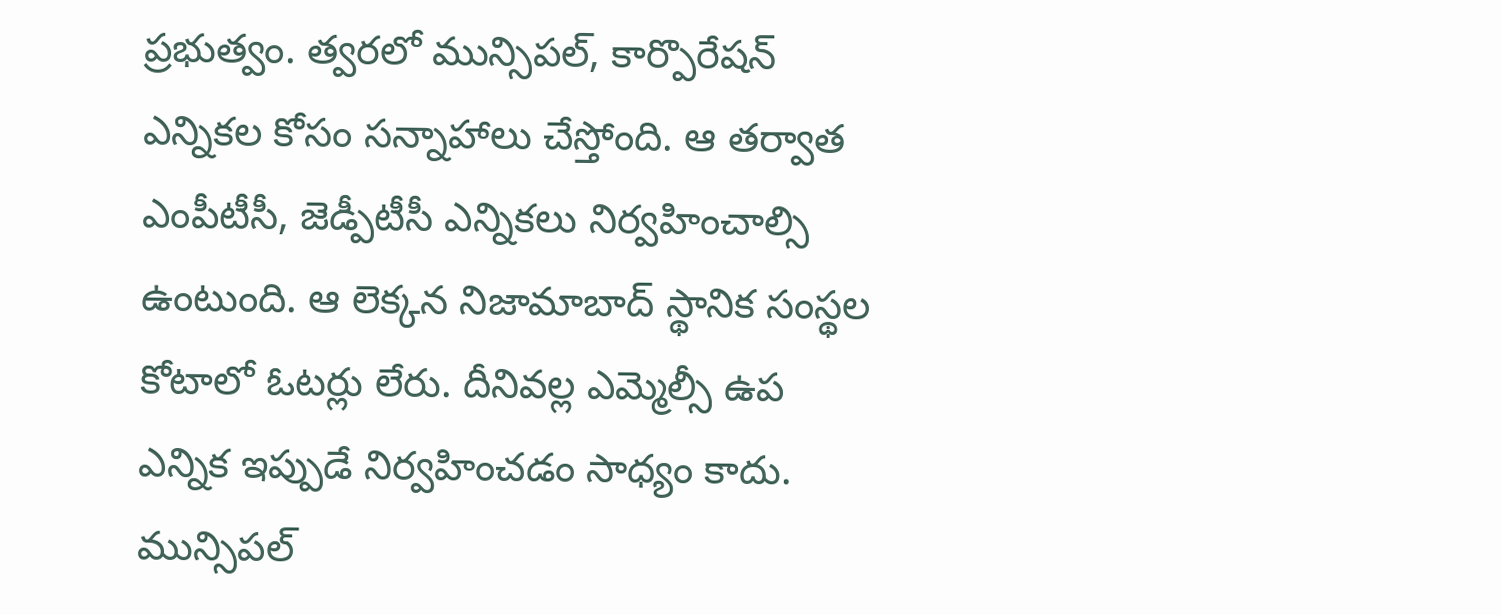ప్రభుత్వం. త్వరలో మున్సిపల్, కార్పొరేషన్ ఎన్నికల కోసం సన్నాహాలు చేస్తోంది. ఆ తర్వాత ఎంపీటీసీ, జెడ్పీటీసీ ఎన్నికలు నిర్వహించాల్సి ఉంటుంది. ఆ లెక్కన నిజామాబాద్ స్థానిక సంస్థల కోటాలో ఓటర్లు లేరు. దీనివల్ల ఎమ్మెల్సీ ఉప ఎన్నిక ఇప్పుడే నిర్వహించడం సాధ్యం కాదు. మున్సిపల్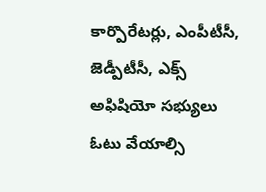కార్పొరేటర్లు, ఎంపీటీసీ, జెడ్పీటీసీ, ఎక్స్ అఫిషియో సభ్యులు ఓటు వేయాల్సి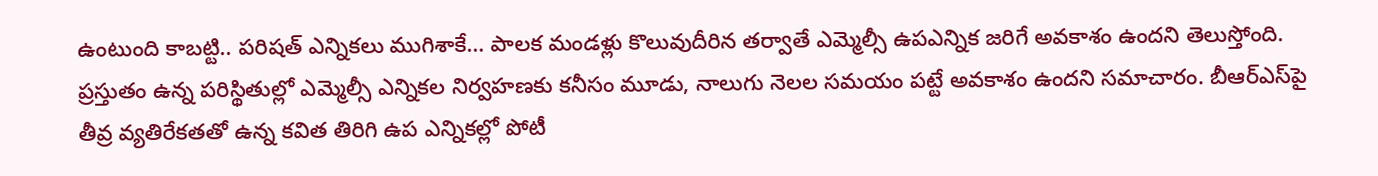ఉంటుంది కాబట్టి.. పరిషత్‌ ఎన్నికలు ముగిశాకే… పాలక మండళ్లు కొలువుదీరిన తర్వాతే ఎమ్మెల్సీ ఉపఎన్నిక జరిగే అవకాశం ఉందని తెలుస్తోంది. ప్రస్తుతం ఉన్న పరిస్థితుల్లో ఎమ్మెల్సీ ఎన్నికల నిర్వహణకు కనీసం మూడు, నాలుగు నెలల సమయం పట్టే అవకాశం ఉందని సమాచారం. బీఆర్‌ఎస్‌పై తీవ్ర వ్యతిరేకతతో ఉన్న కవిత తిరిగి ఉప ఎన్నికల్లో పోటీ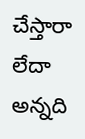చేస్తారా లేదా అన్నది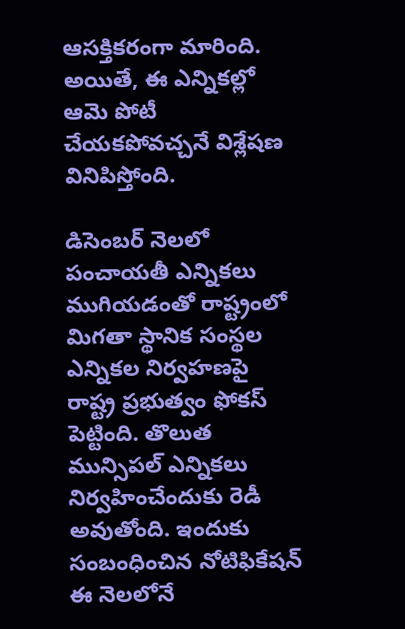ఆసక్తికరంగా మారింది. అయితే, ఈ ఎన్నికల్లో ఆమె పోటీ చేయకపోవచ్చనే విశ్లేషణ వినిపిస్తోంది.

డిసెంబర్ నెలలో పంచాయతీ ఎన్నికలు ముగియడంతో రాష్ట్రంలో మిగతా స్థానిక సంస్థల ఎన్నికల నిర్వహణపై రాష్ట్ర ప్రభుత్వం ఫోకస్ పెట్టింది. తొలుత మున్సిపల్ ఎన్నికలు నిర్వహించేందుకు రెడీ అవుతోంది. ఇందుకు సంబంధించిన నోటిఫికేషన్ ఈ నెలలోనే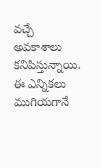వచ్చే అవకాశాలు కనిపిస్తున్నాయి. ఈ ఎన్నికలు ముగియగానే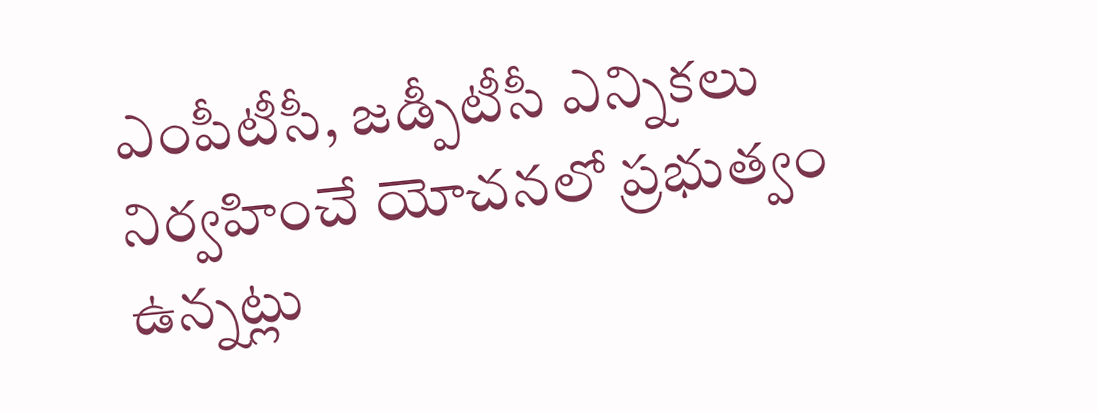ఎంపీటీసీ, జడ్పీటీసీ ఎన్నికలు నిర్వహించే యోచనలో ప్రభుత్వం ఉన్నట్లు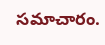సమాచారం.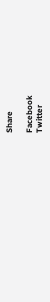Share

Facebook
Twitter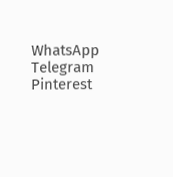WhatsApp
Telegram
Pinterest